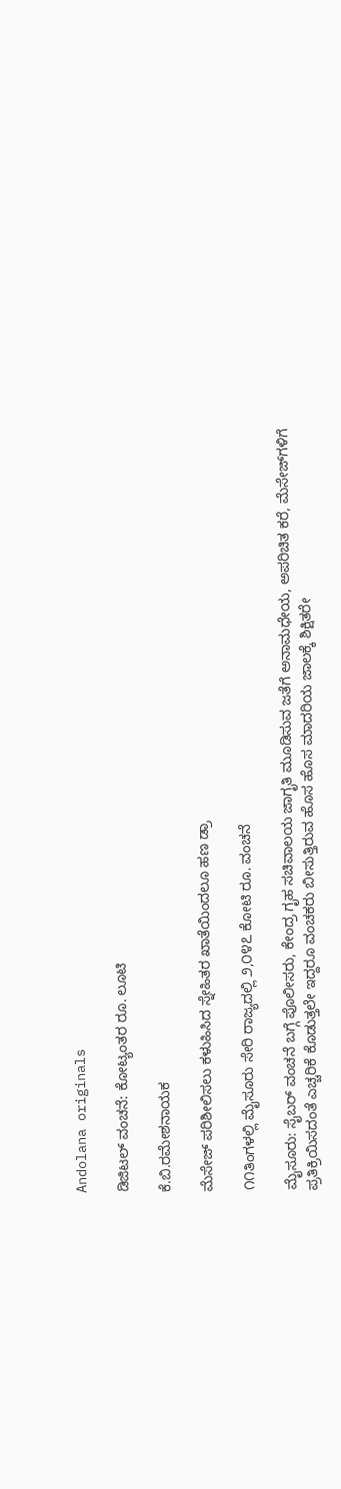Andolana originals

ಡಿಜಿಟಲ್ ವಂಚನೆ: ಕೋಟ್ಯಂತರ ರೂ. ಲೂಟಿ

ಕೆ.ಬಿ.ರಮೇಶನಾಯಕ

ಮೆಸೇಜ್ ಪರಿಶೀಲಿಸಲು ಕಳುಹಿಸಿದ ಸ್ನೇಹಿತರ ಖಾತೆಯಿಂದಲೂ ಹಣ ಡ್ರಾ

೧೧ತಿಂಗಳಲ್ಲಿ ಮೈಸೂರು ಸೇರಿ ರಾಜ್ಯದಲ್ಲಿ ೨,೦೪೭ ಕೋಟಿ ರೂ. ವಂಚನೆ

ಮೈಸೂರು: ಸೈಬರ್ ವಂಚನೆ ಬಗ್ಗೆ ಪೊಲೀಸರು, ಕೇಂದ್ರ ಗೃಹ ಸಚಿವಾಲಯ ಜಾಗೃತಿ ಮೂಡಿಸುವ ಜತೆಗೆ ಅನಾಮಧೇಯ, ಅಪರಿಚಿತ ಕರೆ, ಮೆಸೇಜ್‌ಗಳಿಗೆ ಪ್ರತಿಕ್ರಿಯಿಸದಂತೆ ಎಚ್ಚರಿಕೆ ಕೊಡುತ್ತಲೇ ಇದ್ದರೂ ವಂಚಕರು ಬೀಸುತ್ತಿರುವ ಹೊಸ ಹೊಸ ಮಾದರಿಯ ಜಾಲಕ್ಕೆ ಶಿಕ್ಷಿತರೇ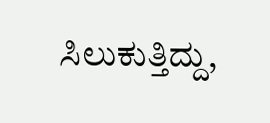ಸಿಲುಕುತ್ತಿದ್ದು,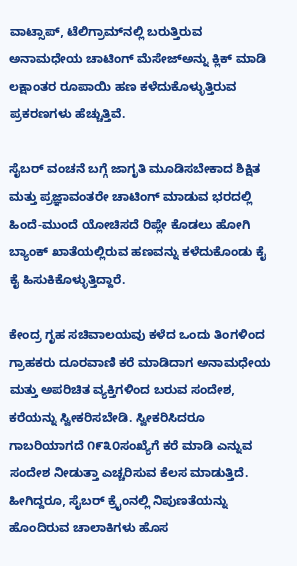ವಾಟ್ಸಾಪ್, ಟೆಲಿಗ್ರಾಮ್‌ನಲ್ಲಿ ಬರುತ್ತಿರುವ ಅನಾಮಧೇಯ ಚಾಟಿಂಗ್ ಮೆಸೇಜ್‌ಅನ್ನು ಕ್ಲಿಕ್ ಮಾಡಿ ಲಕ್ಷಾಂತರ ರೂಪಾಯಿ ಹಣ ಕಳೆದುಕೊಳ್ಳುತ್ತಿರುವ ಪ್ರಕರಣಗಳು ಹೆಚ್ಚುತ್ತಿವೆ.

ಸೈಬರ್ ವಂಚನೆ ಬಗ್ಗೆ ಜಾಗೃತಿ ಮೂಡಿಸಬೇಕಾದ ಶಿಕ್ಷಿತ ಮತ್ತು ಪ್ರಜ್ಞಾವಂತರೇ ಚಾಟಿಂಗ್ ಮಾಡುವ ಭರದಲ್ಲಿ ಹಿಂದೆ-ಮುಂದೆ ಯೋಚಿಸದೆ ರಿಪ್ಲೇ ಕೊಡಲು ಹೋಗಿ ಬ್ಯಾಂಕ್ ಖಾತೆಯಲ್ಲಿರುವ ಹಣವನ್ನು ಕಳೆದುಕೊಂಡು ಕೈ ಕೈ ಹಿಸುಕಿಕೊಳ್ಳುತ್ತಿದ್ದಾರೆ.

ಕೇಂದ್ರ ಗೃಹ ಸಚಿವಾಲಯವು ಕಳೆದ ಒಂದು ತಿಂಗಳಿಂದ ಗ್ರಾಹಕರು ದೂರವಾಣಿ ಕರೆ ಮಾಡಿದಾಗ ಅನಾಮಧೇಯ ಮತ್ತು ಅಪರಿಚಿತ ವ್ಯಕ್ತಿಗಳಿಂದ ಬರುವ ಸಂದೇಶ, ಕರೆಯನ್ನು ಸ್ವೀಕರಿಸಬೇಡಿ. ಸ್ವೀಕರಿಸಿದರೂ ಗಾಬರಿಯಾಗದೆ ೧೯೩೦ಸಂಖ್ಯೆಗೆ ಕರೆ ಮಾಡಿ ಎನ್ನುವ ಸಂದೇಶ ನೀಡುತ್ತಾ ಎಚ್ಚರಿಸುವ ಕೆಲಸ ಮಾಡುತ್ತಿದೆ. ಹೀಗಿದ್ದರೂ, ಸೈಬರ್ ಕ್ರೈಂನಲ್ಲಿ ನಿಪುಣತೆಯನ್ನು ಹೊಂದಿರುವ ಚಾಲಾಕಿಗಳು ಹೊಸ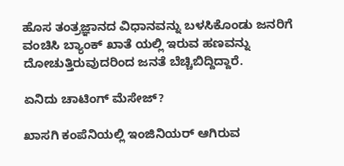ಹೊಸ ತಂತ್ರಜ್ಞಾನದ ವಿಧಾನವನ್ನು ಬಳಸಿಕೊಂಡು ಜನರಿಗೆ ವಂಚಿಸಿ ಬ್ಯಾಂಕ್ ಖಾತೆ ಯಲ್ಲಿ ಇರುವ ಹಣವನ್ನು ದೋಚುತ್ತಿರುವುದರಿಂದ ಜನತೆ ಬೆಚ್ಚಿಬಿದ್ದಿದ್ದಾರೆ.

ಏನಿದು ಚಾಟಿಂಗ್ ಮೆಸೇಜ್?

ಖಾಸಗಿ ಕಂಪೆನಿಯಲ್ಲಿ ಇಂಜಿನಿಯರ್ ಆಗಿರುವ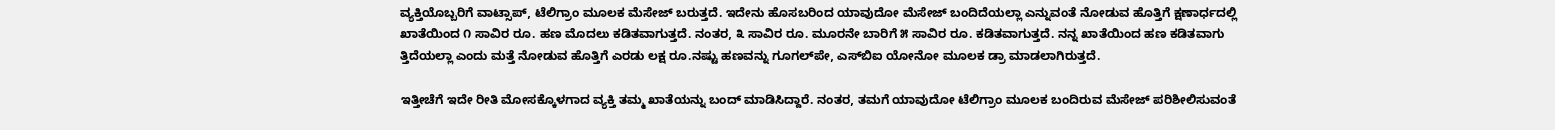ವ್ಯಕ್ತಿಯೊಬ್ಬರಿಗೆ ವಾಟ್ಸಾಪ್, ಟೆಲಿಗ್ರಾಂ ಮೂಲಕ ಮೆಸೇಜ್ ಬರುತ್ತದೆ. ಇದೇನು ಹೊಸಬರಿಂದ ಯಾವುದೋ ಮೆಸೇಜ್ ಬಂದಿದೆಯಲ್ಲಾ ಎನ್ನುವಂತೆ ನೋಡುವ ಹೊತ್ತಿಗೆ ಕ್ಷಣಾರ್ಧದಲ್ಲಿ ಖಾತೆಯಿಂದ ೧ ಸಾವಿರ ರೂ. ಹಣ ಮೊದಲು ಕಡಿತವಾಗುತ್ತದೆ. ನಂತರ, ೩ ಸಾವಿರ ರೂ. ಮೂರನೇ ಬಾರಿಗೆ ೫ ಸಾವಿರ ರೂ. ಕಡಿತವಾಗುತ್ತದೆ. ನನ್ನ ಖಾತೆಯಿಂದ ಹಣ ಕಡಿತವಾಗು ತ್ತಿದೆಯಲ್ಲಾ ಎಂದು ಮತ್ತೆ ನೋಡುವ ಹೊತ್ತಿಗೆ ಎರಡು ಲಕ್ಷ ರೂ.ನಷ್ಟು ಹಣವನ್ನು ಗೂಗಲ್‌ಪೇ, ಎಸ್‌ಬಿಐ ಯೋನೋ ಮೂಲಕ ಡ್ರಾ ಮಾಡಲಾಗಿರುತ್ತದೆ.

ಇತ್ತೀಚೆಗೆ ಇದೇ ರೀತಿ ಮೋಸಕ್ಕೊಳಗಾದ ವ್ಯಕ್ತಿ ತಮ್ಮ ಖಾತೆಯನ್ನು ಬಂದ್ ಮಾಡಿಸಿದ್ದಾರೆ. ನಂತರ, ತಮಗೆ ಯಾವುದೋ ಟೆಲಿಗ್ರಾಂ ಮೂಲಕ ಬಂದಿರುವ ಮೆಸೇಜ್ ಪರಿಶೀಲಿಸುವಂತೆ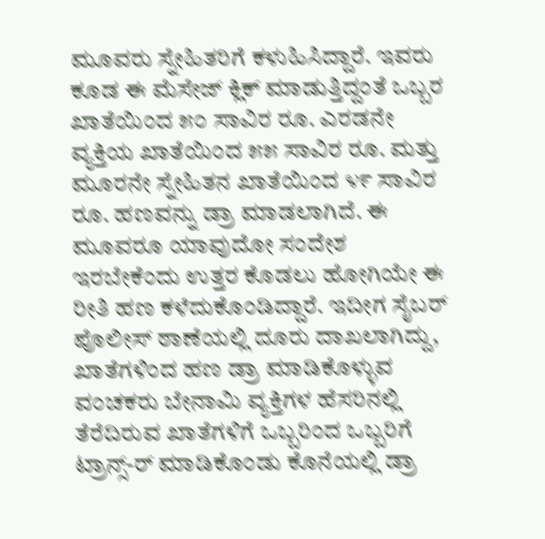ಮೂವರು ಸ್ನೇಹಿತರಿಗೆ ಕಳುಹಿಸಿದ್ದಾರೆ. ಇವರು ಕೂಡ ಈ ಮೆಸೇಜ್ ಕ್ಲಿಕ್ ಮಾಡುತ್ತಿದ್ದಂತೆ ಒಬ್ಬರ ಖಾತೆಯಿಂದ ೫೦ ಸಾವಿರ ರೂ. ಎರಡನೇ ವ್ಯಕ್ತಿಯ ಖಾತೆಯಿಂದ ೫೫ ಸಾವಿರ ರೂ. ಮತ್ತು ಮೂರನೇ ಸ್ನೇಹಿತನ ಖಾತೆಯಿಂದ ೪೯ ಸಾವಿರ ರೂ. ಹಣವನ್ನು ಡ್ರಾ ಮಾಡಲಾಗಿದೆ. ಈ ಮೂವರೂ ಯಾವುದೋ ಸಂದೇಶ ಇರಬೇಕೆಂದು ಉತ್ತರ ಕೊಡಲು ಹೋಗಿಯೇ ಈ ರೀತಿ ಹಣ ಕಳೆದುಕೊಂಡಿದ್ದಾರೆ. ಇದೀಗ ಸೈಬರ್ ಪೊಲೀಸ್ ಠಾಣೆಯಲ್ಲಿ ದೂರು ದಾಖಲಾಗಿದ್ದು, ಖಾತೆಗಳಿಂದ ಹಣ ಡ್ರಾ ಮಾಡಿಕೊಳ್ಳುವ ವಂಚಕರು ಬೇನಾಮಿ ವ್ಯಕ್ತಿಗಳ ಹೆಸರಿನಲ್ಲಿ ತೆರೆದಿರುವ ಖಾತೆಗಳಿಗೆ ಒಬ್ಬರಿಂದ ಒಬ್ಬರಿಗೆ ಟ್ರಾನ್ಸ್-ರ್ ಮಾಡಿಕೊಂಡು ಕೊನೆಯಲ್ಲಿ ಡ್ರಾ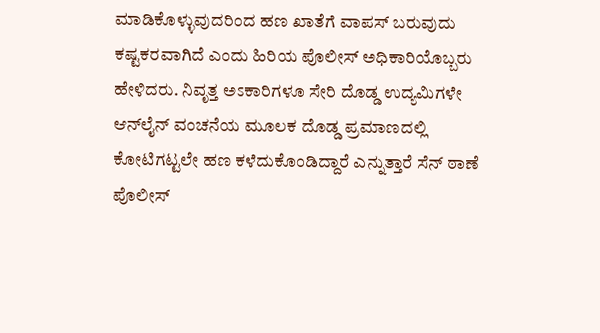ಮಾಡಿಕೊಳ್ಳುವುದರಿಂದ ಹಣ ಖಾತೆಗೆ ವಾಪಸ್ ಬರುವುದು ಕಷ್ಟಕರವಾಗಿದೆ ಎಂದು ಹಿರಿಯ ಪೊಲೀಸ್ ಅಧಿಕಾರಿಯೊಬ್ಬರು ಹೇಳಿದರು. ನಿವೃತ್ತ ಅಽಕಾರಿಗಳೂ ಸೇರಿ ದೊಡ್ಡ ಉದ್ಯಮಿಗಳೇ ಆನ್‌ಲೈನ್ ವಂಚನೆಯ ಮೂಲಕ ದೊಡ್ಡ ಪ್ರಮಾಣದಲ್ಲಿ ಕೋಟಿಗಟ್ಟಲೇ ಹಣ ಕಳೆದುಕೊಂಡಿದ್ದಾರೆ ಎನ್ನುತ್ತಾರೆ ಸೆನ್ ಠಾಣೆ ಪೊಲೀಸ್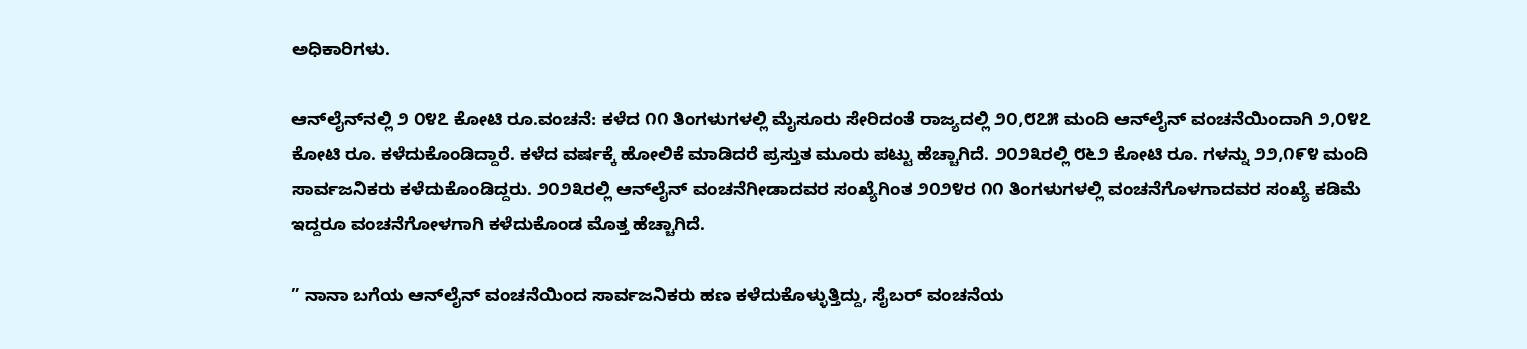ಅಧಿಕಾರಿಗಳು.

ಆನ್‌ಲೈನ್‌ನಲ್ಲಿ ೨ ೦೪೭ ಕೋಟಿ ರೂ.ವಂಚನೆ: ಕಳೆದ ೧೧ ತಿಂಗಳುಗಳಲ್ಲಿ ಮೈಸೂರು ಸೇರಿದಂತೆ ರಾಜ್ಯದಲ್ಲಿ ೨೦,೮೭೫ ಮಂದಿ ಆನ್‌ಲೈನ್ ವಂಚನೆಯಿಂದಾಗಿ ೨,೦೪೭ ಕೋಟಿ ರೂ. ಕಳೆದುಕೊಂಡಿದ್ದಾರೆ. ಕಳೆದ ವರ್ಷಕ್ಕೆ ಹೋಲಿಕೆ ಮಾಡಿದರೆ ಪ್ರಸ್ತುತ ಮೂರು ಪಟ್ಟು ಹೆಚ್ಚಾಗಿದೆ. ೨೦೨೩ರಲ್ಲಿ ೮೬೨ ಕೋಟಿ ರೂ. ಗಳನ್ನು ೨೨,೧೯೪ ಮಂದಿ ಸಾರ್ವಜನಿಕರು ಕಳೆದುಕೊಂಡಿದ್ದರು. ೨೦೨೩ರಲ್ಲಿ ಆನ್‌ಲೈನ್ ವಂಚನೆಗೀಡಾದವರ ಸಂಖ್ಯೆಗಿಂತ ೨೦೨೪ರ ೧೧ ತಿಂಗಳುಗಳಲ್ಲಿ ವಂಚನೆಗೊಳಗಾದವರ ಸಂಖ್ಯೆ ಕಡಿಮೆ ಇದ್ದರೂ ವಂಚನೆಗೋಳಗಾಗಿ ಕಳೆದುಕೊಂಡ ಮೊತ್ತ ಹೆಚ್ಚಾಗಿದೆ.

” ನಾನಾ ಬಗೆಯ ಆನ್‌ಲೈನ್ ವಂಚನೆಯಿಂದ ಸಾರ್ವಜನಿಕರು ಹಣ ಕಳೆದುಕೊಳ್ಳುತ್ತಿದ್ದು, ಸೈಬರ್ ವಂಚನೆಯ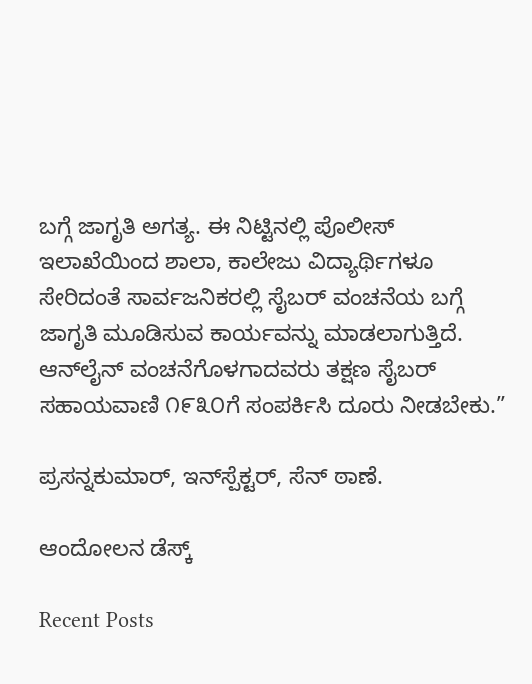ಬಗ್ಗೆ ಜಾಗೃತಿ ಅಗತ್ಯ. ಈ ನಿಟ್ಟಿನಲ್ಲಿ ಪೊಲೀಸ್ ಇಲಾಖೆಯಿಂದ ಶಾಲಾ, ಕಾಲೇಜು ವಿದ್ಯಾರ್ಥಿಗಳೂ ಸೇರಿದಂತೆ ಸಾರ್ವಜನಿಕರಲ್ಲಿ ಸೈಬರ್ ವಂಚನೆಯ ಬಗ್ಗೆ ಜಾಗೃತಿ ಮೂಡಿಸುವ ಕಾರ್ಯವನ್ನು ಮಾಡಲಾಗುತ್ತಿದೆ. ಆನ್‌ಲೈನ್ ವಂಚನೆಗೊಳಗಾದವರು ತಕ್ಷಣ ಸೈಬರ್ ಸಹಾಯವಾಣಿ ೧೯೩೦ಗೆ ಸಂಪರ್ಕಿಸಿ ದೂರು ನೀಡಬೇಕು.”

ಪ್ರಸನ್ನಕುಮಾರ್, ಇನ್‌ಸ್ಪೆಕ್ಟರ್, ಸೆನ್ ಠಾಣೆ.

ಆಂದೋಲನ ಡೆಸ್ಕ್

Recent Posts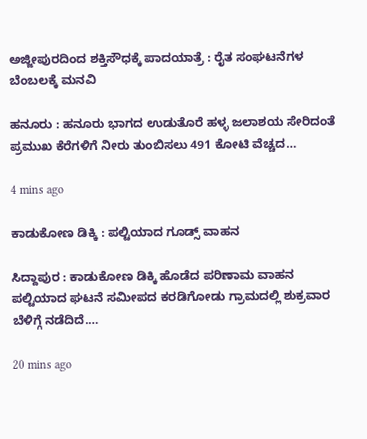ಅಜ್ಜೀಪುರದಿಂದ ಶಕ್ತಿಸೌಧಕ್ಕೆ ಪಾದಯಾತ್ರೆ : ರೈತ ಸಂಘಟನೆಗಳ ಬೆಂಬಲಕ್ಕೆ ಮನವಿ

ಹನೂರು : ಹನೂರು ಭಾಗದ ಉಡುತೊರೆ ಹಳ್ಳ ಜಲಾಶಯ ಸೇರಿದಂತೆ ಪ್ರಮುಖ ಕೆರೆಗಳಿಗೆ ನೀರು ತುಂಬಿಸಲು 491 ಕೋಟಿ ವೆಚ್ಚದ…

4 mins ago

ಕಾಡುಕೋಣ ಡಿಕ್ಕಿ : ಪಲ್ಟಿಯಾದ ಗೂಡ್ಸ್‌ ವಾಹನ

ಸಿದ್ದಾಪುರ : ಕಾಡುಕೋಣ ಡಿಕ್ಕಿ ಹೊಡೆದ ಪರಿಣಾಮ ವಾಹನ ಪಲ್ಟಿಯಾದ ಘಟನೆ ಸಮೀಪದ ಕರಡಿಗೋಡು ಗ್ರಾಮದಲ್ಲಿ ಶುಕ್ರವಾರ ಬೆಳಿಗ್ಗೆ ನಡೆದಿದೆ.…

20 mins ago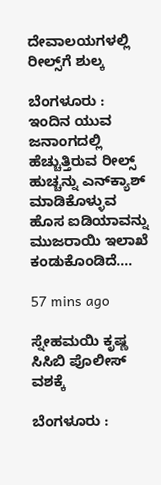ದೇವಾಲಯಗಳಲ್ಲಿ ರೀಲ್ಸ್‌ಗೆ ಶುಲ್ಕ

ಬೆಂಗಳೂರು : ಇಂದಿನ ಯುವ ಜನಾಂಗದಲ್ಲಿ ಹೆಚ್ಚುತ್ತಿರುವ ರೀಲ್ಸ್ ಹುಚ್ಚನ್ನು ಎನ್‍ಕ್ಯಾಶ್ ಮಾಡಿಕೊಳ್ಳುವ ಹೊಸ ಐಡಿಯಾವನ್ನು ಮುಜರಾಯಿ ಇಲಾಖೆ ಕಂಡುಕೊಂಡಿದೆ.…

57 mins ago

ಸ್ನೇಹಮಯಿ ಕೃಷ್ಣ ಸಿಸಿಬಿ ಪೊಲೀಸ್ ವಶಕ್ಕೆ

ಬೆಂಗಳೂರು :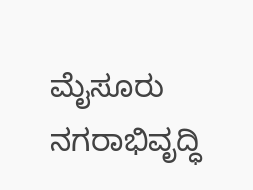ಮೈಸೂರು ನಗರಾಭಿವೃದ್ಧಿ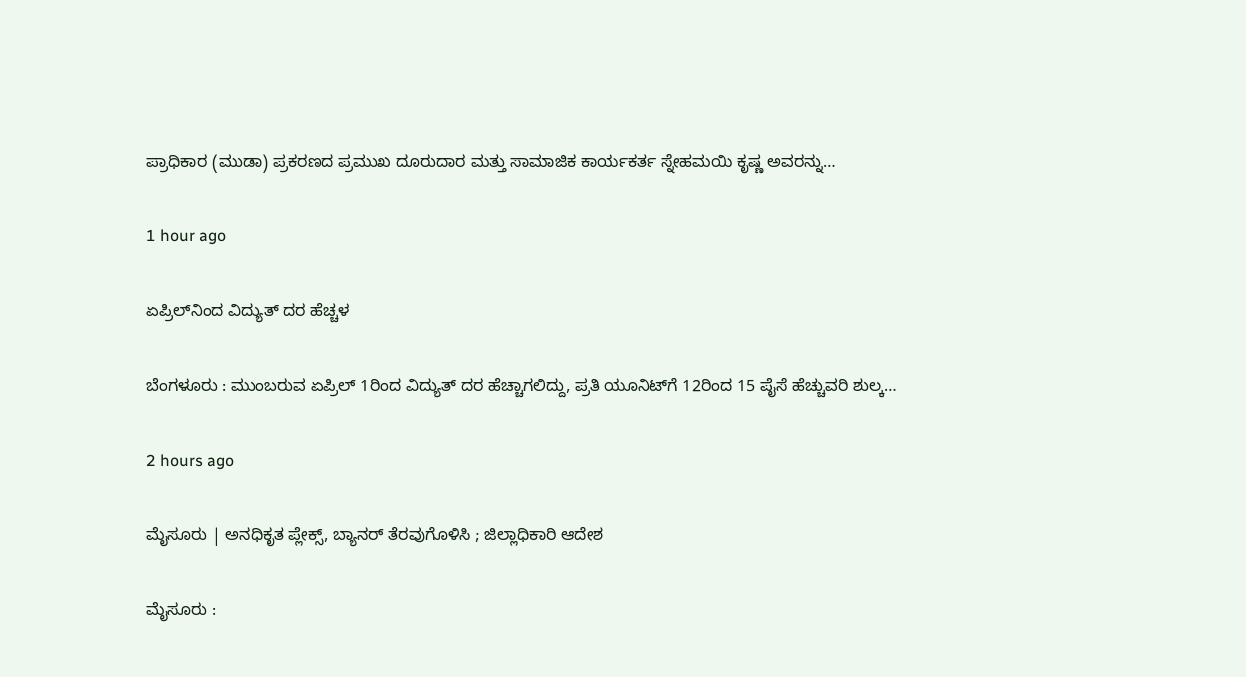ಪ್ರಾಧಿಕಾರ (ಮುಡಾ) ಪ್ರಕರಣದ ಪ್ರಮುಖ ದೂರುದಾರ ಮತ್ತು ಸಾಮಾಜಿಕ ಕಾರ್ಯಕರ್ತ ಸ್ನೇಹಮಯಿ ಕೃಷ್ಣ ಅವರನ್ನು…

1 hour ago

ಏಪ್ರಿಲ್‌ನಿಂದ ವಿದ್ಯುತ್‌ ದರ ಹೆಚ್ಚಳ

ಬೆಂಗಳೂರು : ಮುಂಬರುವ ಏಪ್ರಿಲ್ 1ರಿಂದ ವಿದ್ಯುತ್ ದರ ಹೆಚ್ಚಾಗಲಿದ್ದು, ಪ್ರತಿ ಯೂನಿಟ್‍ಗೆ 12ರಿಂದ 15 ಪೈಸೆ ಹೆಚ್ಚುವರಿ ಶುಲ್ಕ…

2 hours ago

ಮೈಸೂರು | ಅನಧಿಕೃತ ಪ್ಲೇಕ್ಸ್, ಬ್ಯಾನರ್ ತೆರವುಗೊಳಿಸಿ ; ಜಿಲ್ಲಾಧಿಕಾರಿ ಆದೇಶ

ಮೈಸೂರು :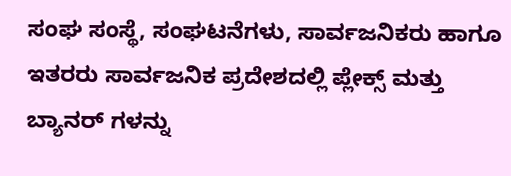ಸಂಘ ಸಂಸ್ಥೆ, ಸಂಘಟನೆಗಳು, ಸಾರ್ವಜನಿಕರು ಹಾಗೂ ಇತರರು ಸಾರ್ವಜನಿಕ ಪ್ರದೇಶದಲ್ಲಿ ಪ್ಲೇಕ್ಸ್ ಮತ್ತು ಬ್ಯಾನರ್ ಗಳನ್ನು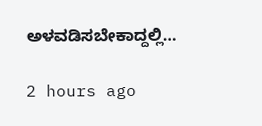ಅಳವಡಿಸಬೇಕಾದ್ದಲ್ಲಿ…

2 hours ago